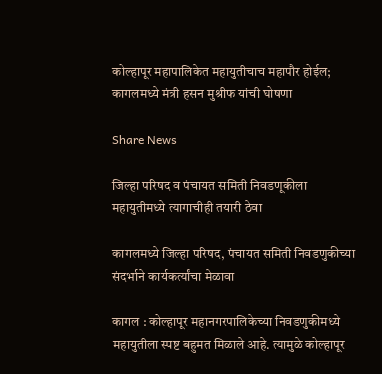कोल्हापूर महापालिकेत महायुतीचाच महापौर होईल; कागलमध्ये मंत्री हसन मुश्रीफ यांची घोषणा

Share News

जिल्हा परिषद व पंचायत समिती निवडणूकीला महायुतीमध्ये त्यागाचीही तयारी ठेवा

कागलमध्ये जिल्हा परिषद, पंचायत समिती निवडणुकीच्या संदर्भाने कार्यकर्त्यांचा मेळावा

कागल : कोल्हापूर महानगरपालिकेच्या निवडणुकीमध्ये महायुतीला स्पष्ट बहुमत मिळाले आहे. त्यामुळे कोल्हापूर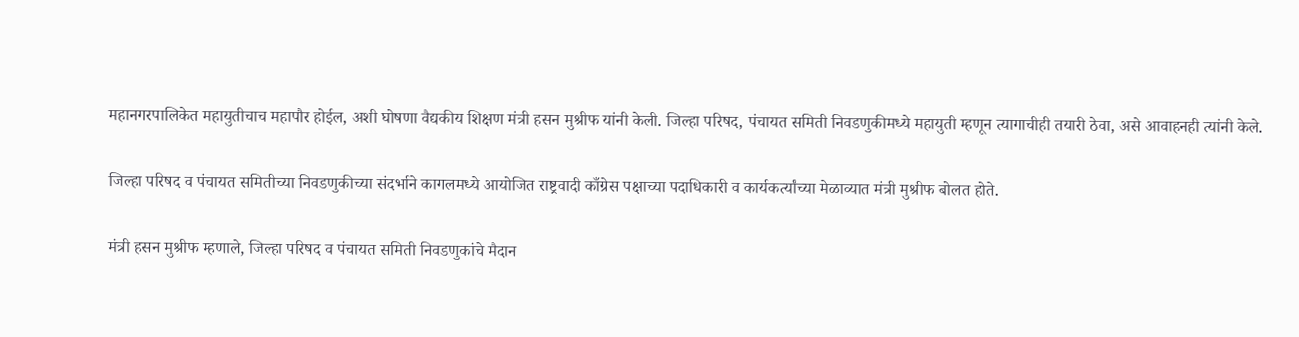महानगरपालिकेत महायुतीचाच महापौर होईल, अशी घोषणा वैद्यकीय शिक्षण मंत्री हसन मुश्रीफ यांनी केली. जिल्हा परिषद, पंचायत समिती निवडणुकीमध्ये महायुती म्हणून त्यागाचीही तयारी ठेवा, असे आवाहनही त्यांनी केले.

जिल्हा परिषद व पंचायत समितीच्या निवडणुकीच्या संदर्भाने कागलमध्ये आयोजित राष्ट्रवादी काँग्रेस पक्षाच्या पदाधिकारी व कार्यकर्त्यांच्या मेळाव्यात मंत्री मुश्रीफ बोलत होते.

मंत्री हसन मुश्रीफ म्हणाले, जिल्हा परिषद व पंचायत समिती निवडणुकांचे मैदान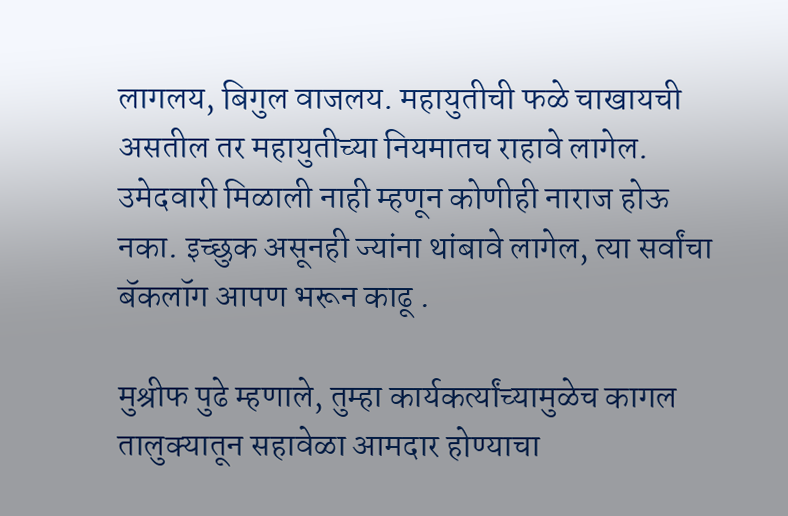लागलय, बिगुल वाजलय. महायुतीची फळे चाखायची असतील तर महायुतीच्या नियमातच राहावे लागेल. उमेदवारी मिळाली नाही म्हणून कोणीही नाराज होऊ नका. इच्छुक असूनही ज्यांना थांबावे लागेल, त्या सर्वांचा बॅकलॉग आपण भरून काढू .

मुश्रीफ पुढे म्हणाले, तुम्हा कार्यकर्त्यांच्यामुळेच कागल तालुक्यातून सहावेळा आमदार होण्याचा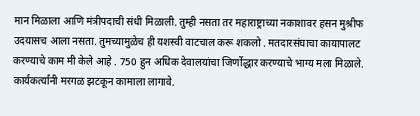मान मिळाला आणि मंत्रीपदाची संधी मिळाली. तुम्ही नसता तर महाराष्ट्राच्या नकाशावर हसन मुश्रीफ उदयासच आला नसता. तुमच्यामुळेच ही यशस्वी वाटचाल करू शकलो . मतदारसंघाचा कायापालट करण्याचे काम मी केले आहे . 750 हुन अधिक देवालयांचा जिर्णोद्धार करण्याचे भाग्य मला मिळाले. कार्यकर्त्यांनी मरगळ झटकून कामाला लागावे.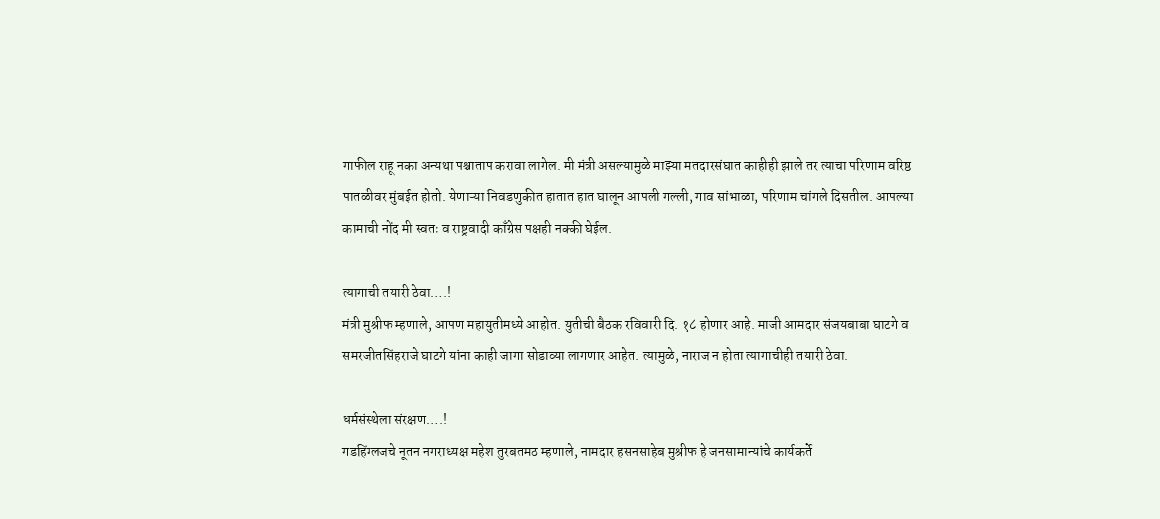गाफील राहू नका अन्यथा पश्चाताप करावा लागेल. मी मंत्री असल्यामुळे माझ्या मतदारसंघात काहीही झाले तर त्याचा परिणाम वरिष्ठ पातळीवर मुंबईत होतो. येणाऱ्या निवडणुकीत हातात हात घालून आपली गल्ली, गाव सांभाळा, परिणाम चांगले दिसतील. आपल्या कामाची नोंद मी स्वतः व राष्ट्रवादी काँग्रेस पक्षही नक्की घेईल.

त्यागाची तयारी ठेवा….!
मंत्री मुश्रीफ म्हणाले, आपण महायुतीमध्ये आहोत. युतीची बैठक रविवारी दि. १८ होणार आहे. माजी आमदार संजयबाबा घाटगे व समरजीतसिंहराजे घाटगे यांना काही जागा सोडाव्या लागणार आहेत. त्यामुळे, नाराज न होता त्यागाचीही तयारी ठेवा.

धर्मसंस्थेला संरक्षण….!
गडहिंग्लजचे नूतन नगराध्यक्ष महेश तुरबतमठ म्हणाले, नामदार हसनसाहेब मुश्रीफ हे जनसामान्यांचे कार्यकर्ते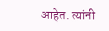आहेत. त्यांनी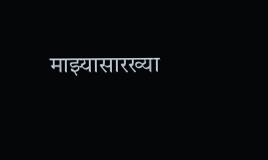माझ्यासारख्या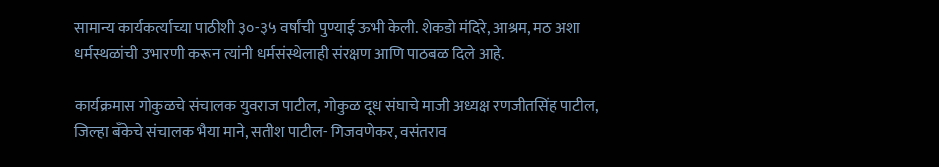सामान्य कार्यकर्त्याच्या पाठीशी ३०-३५ वर्षांची पुण्याई ऊभी केली. शेकडो मंदिरे, आश्रम, मठ अशा धर्मस्थळांची उभारणी करून त्यांनी धर्मसंस्थेलाही संरक्षण आणि पाठबळ दिले आहे.

कार्यक्रमास गोकुळचे संचालक युवराज पाटील, गोकुळ दूध संघाचे माजी अध्यक्ष रणजीतसिंह पाटील, जिल्हा बँकेचे संचालक भैया माने, सतीश पाटील- गिजवणेकर, वसंतराव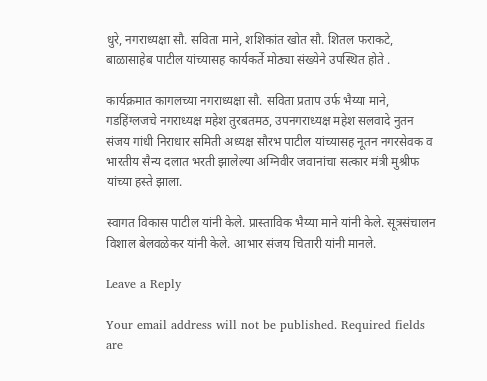धुरे, नगराध्यक्षा सौ. सविता माने, शशिकांत खोत सौ. शितल फराकटे, बाळासाहेब पाटील यांच्यासह कार्यकर्ते मोठ्या संख्येने उपस्थित होते .

कार्यक्रमात कागलच्या नगराध्यक्षा सौ. सविता प्रताप उर्फ भैय्या माने, गडहिंग्लजचे नगराध्यक्ष महेश तुरबतमठ, उपनगराध्यक्ष महेश सलवादे नुतन संजय गांधी निराधार समिती अध्यक्ष सौरभ पाटील यांच्यासह नूतन नगरसेवक व भारतीय सैन्य दलात भरती झालेल्या अग्निवीर जवानांचा सत्कार मंत्री मुश्रीफ यांच्या हस्ते झाला.

स्वागत विकास पाटील यांनी केले. प्रास्ताविक भैय्या माने यांनी केले. सूत्रसंचालन विशाल बेलवळेकर यांनी केले. आभार संजय चितारी यांनी मानले.

Leave a Reply

Your email address will not be published. Required fields are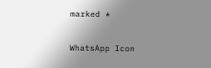marked *

WhatsApp Icon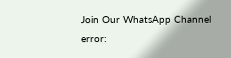Join Our WhatsApp Channel
error: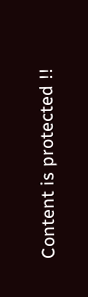Content is protected !!